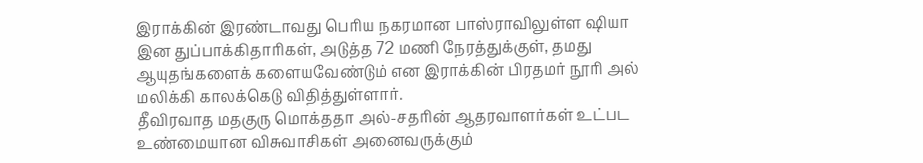இராக்கின் இரண்டாவது பெரிய நகரமான பாஸ்ராவிலுள்ள ஷியா இன துப்பாக்கிதாரிகள், அடுத்த 72 மணி நேரத்துக்குள், தமது ஆயுதங்களைக் களையவேண்டும் என இராக்கின் பிரதமர் நூரி அல் மலிக்கி காலக்கெடு விதித்துள்ளார்.
தீவிரவாத மதகுரு மொக்ததா அல்-சதரின் ஆதரவாளர்கள் உட்பட உண்மையான விசுவாசிகள் அனைவருக்கும்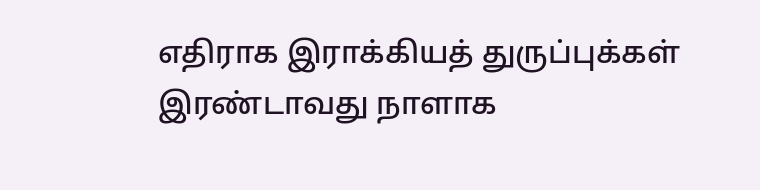எதிராக இராக்கியத் துருப்புக்கள் இரண்டாவது நாளாக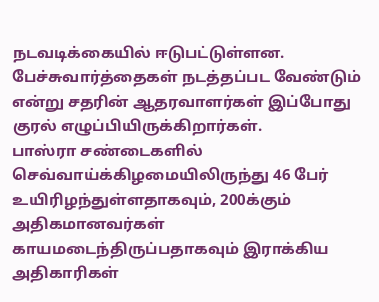நடவடிக்கையில் ஈடுபட்டுள்ளன.
பேச்சுவார்த்தைகள் நடத்தப்பட வேண்டும் என்று சதரின் ஆதரவாளர்கள் இப்போது குரல் எழுப்பியிருக்கிறார்கள்.
பாஸ்ரா சண்டைகளில் செவ்வாய்க்கிழமையிலிருந்து 46 பேர் உயிரிழந்துள்ளதாகவும், 200க்கும் அதிகமானவர்கள் காயமடைந்திருப்பதாகவும் இராக்கிய அதிகாரிகள்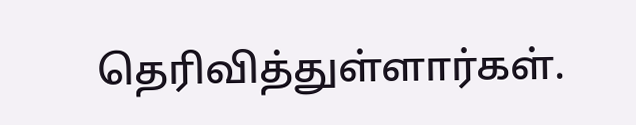தெரிவித்துள்ளார்கள்.